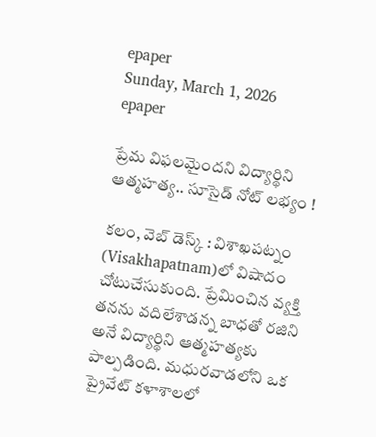epaper
Sunday, March 1, 2026
epaper

ప్రేమ విఫలమైందని విద్యార్థిని ఆత్మహత్య.. సూసైడ్ నోట్ లభ్యం !

కలం, వెబ్ డెస్క్ : విశాఖపట్నం (Visakhapatnam)లో విషాదం చోటుచేసుకుంది. ప్రేమించిన వ్యక్తి తనను వదిలేశాడన్న బాధతో రజిని అనే విద్యార్థిని ఆత్మహత్యకు పాల్పడింది. మధురవాడలోని ఒక ప్రైవేట్ కళాశాలలో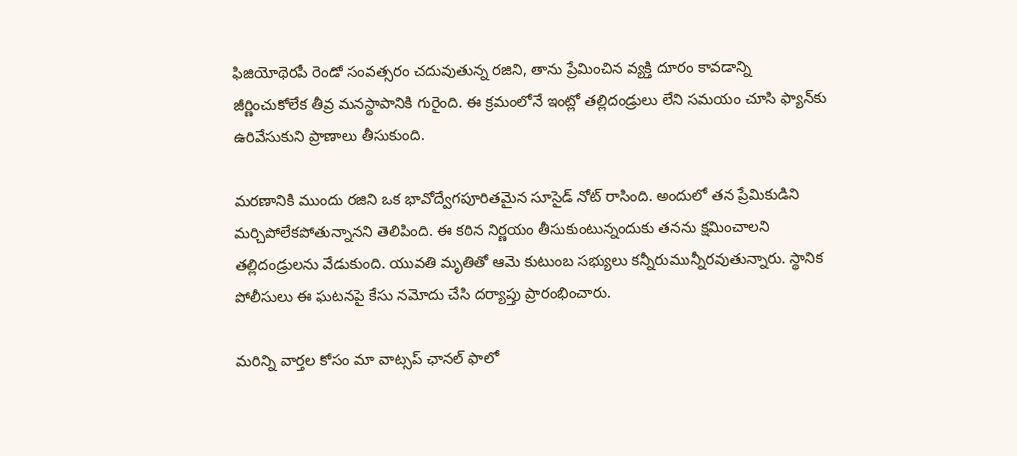ఫిజియోథెరపీ రెండో సంవత్సరం చదువుతున్న రజిని, తాను ప్రేమించిన వ్యక్తి దూరం కావడాన్ని జీర్ణించుకోలేక తీవ్ర మనస్థాపానికి గురైంది. ఈ క్రమంలోనే ఇంట్లో తల్లిదండ్రులు లేని సమయం చూసి ఫ్యాన్‌కు ఉరివేసుకుని ప్రాణాలు తీసుకుంది.

మరణానికి ముందు రజిని ఒక భావోద్వేగపూరితమైన సూసైడ్ నోట్ రాసింది. అందులో తన ప్రేమికుడిని మర్చిపోలేకపోతున్నానని తెలిపింది. ఈ కఠిన నిర్ణయం తీసుకుంటున్నందుకు తనను క్షమించాలని తల్లిదండ్రులను వేడుకుంది. యువతి మృతితో ఆమె కుటుంబ సభ్యులు కన్నీరుమున్నీరవుతున్నారు. స్థానిక పోలీసులు ఈ ఘటనపై కేసు నమోదు చేసి దర్యాప్తు ప్రారంభించారు.

మ‌రిన్ని వార్త‌ల కోసం మా వాట్స‌ప్ ఛాన‌ల్ ఫాలో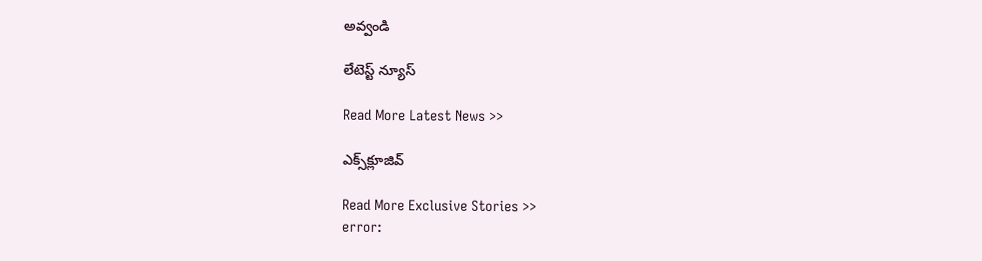అవ్వండి

లేటెస్ట్ న్యూస్‌

Read More Latest News >>

ఎక్స్‌క్లూజివ్‌

Read More Exclusive Stories >>
error: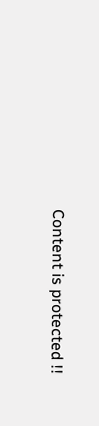Content is protected !!